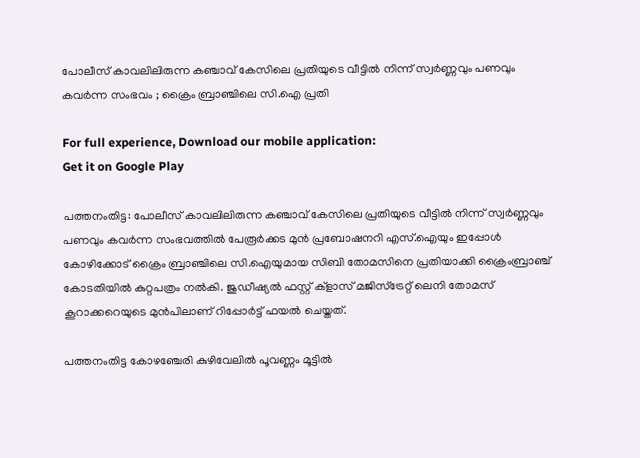പോലീസ് കാവലിലിരുന്ന കഞ്ചാവ് കേസിലെ പ്രതിയുടെ വീട്ടില്‍ നിന്ന് സ്വര്‍ണ്ണവും പണവും കവര്‍ന്ന സംഭവം ; ക്രൈം ബ്രാഞ്ചിലെ സി.ഐ പ്രതി

For full experience, Download our mobile application:
Get it on Google Play

പത്തനംതിട്ട: പോലീസ് കാവലിലിരുന്ന കഞ്ചാവ് കേസിലെ പ്രതിയുടെ വീട്ടില്‍ നിന്ന് സ്വര്‍ണ്ണവും പണവും കവര്‍ന്ന സംഭവത്തിൽ പേരൂര്‍ക്കട മുന്‍ പ്രബോഷനറി എസ്.ഐയും ഇപ്പോള്‍ കോഴിക്കോട് ക്രൈം ബ്രാഞ്ചിലെ സി.ഐയുമായ സിബി തോമസിനെ പ്രതിയാക്കി ക്രൈംബ്രാഞ്ച് കോടതിയില്‍ കുറ്റപത്രം നല്‍കി. ജുഡീഷ്യല്‍ ഫസ്റ്റ് ക്‌ളാസ് മജിസ്‌ട്രേറ്റ് ലെനി തോമസ് കൂറാക്കറെയുടെ മുന്‍പിലാണ് റിപ്പോര്‍ട്ട് ഫയല്‍ ചെയ്തത്.

പത്തനംതിട്ട കോഴഞ്ചേരി കുഴിവേലില്‍ പൂവണ്ണം മൂട്ടില്‍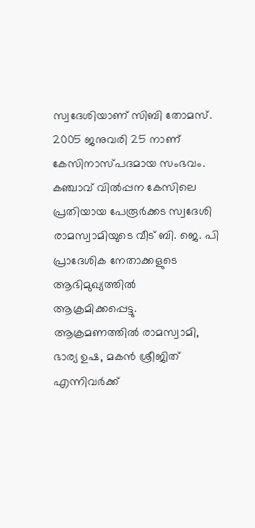സ്വദേശിയാണ് സിബി തോമസ്. 2005 ജനുവരി 25 നാണ് കേസിനാസ്പദമായ സംഭവം. കഞ്ചാവ് വില്‍പ്പന കേസിലെ പ്രതിയായ പേരൂര്‍ക്കട സ്വദേശി രാമസ്വാമിയുടെ വീട് ബി. ജെ. പി പ്രാദേശിക നേതാക്കളുടെ ആഭിമുഖ്യത്തില്‍ ആക്രമിക്കപ്പെട്ടു. ആക്രമണത്തില്‍ രാമസ്വാമി, ഭാര്യ ഉഷ, മകന്‍ ശ്രീജിത് എന്നിവര്‍ക്ക്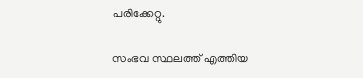പരിക്കേറ്റു.

സംഭവ സ്ഥലത്ത് എത്തിയ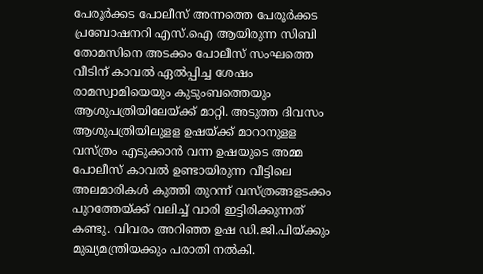പേരൂര്‍ക്കട പോലീസ് അന്നത്തെ പേരൂര്‍ക്കട പ്രബോഷനറി എസ്.ഐ ആയിരുന്ന സിബി തോമസിനെ അടക്കം പോലീസ് സംഘത്തെ വീടിന് കാവല്‍ ഏല്‍പ്പിച്ച ശേഷം രാമസ്വാമിയെയും കുടുംബത്തെയും ആശുപത്രിയിലേയ്ക്ക് മാറ്റി. അടുത്ത ദിവസം ആശുപത്രിയിലുളള ഉഷയ്ക്ക് മാറാനുളള വസ്ത്രം എടുക്കാന്‍ വന്ന ഉഷയുടെ അമ്മ പോലീസ് കാവല്‍ ഉണ്ടായിരുന്ന വീട്ടിലെ അലമാരികള്‍ കുത്തി തുറന്ന് വസ്ത്രങ്ങളടക്കം പുറത്തേയ്ക്ക് വലിച്ച്‌ വാരി ഇട്ടിരിക്കുന്നത് കണ്ടു. വിവരം അറിഞ്ഞ ഉഷ ഡി.ജി.പിയ്ക്കും മുഖ്യമന്ത്രിയക്കും പരാതി നല്‍കി.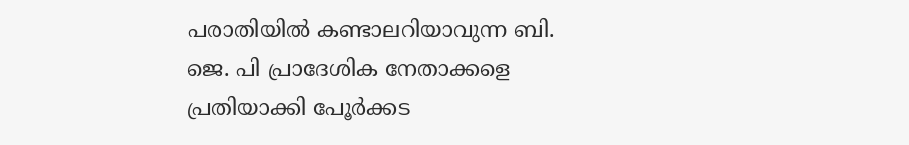പരാതിയില്‍ കണ്ടാലറിയാവുന്ന ബി. ജെ. പി പ്രാദേശിക നേതാക്കളെ പ്രതിയാക്കി പേൂര്‍ക്കട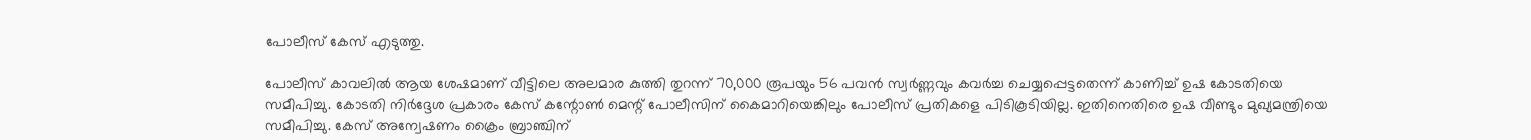പോലീസ് കേസ് എടുത്തു.

പോലീസ് കാവലില്‍ ആയ ശേഷമാണ് വീട്ടിലെ അലമാര കുത്തി തുറന്ന് 70,000 രൂപയും 56 പവന്‍ സ്വര്‍ണ്ണവും കവര്‍ച്ച ചെയ്യപ്പെട്ടതെന്ന് കാണിച്ച്‌ ഉഷ കോടതിയെ സമീപിച്ചു. കോടതി നിര്‍ദ്ദേശ പ്രകാരം കേസ് കന്റോണ്‍ മെന്റ് പോലീസിന് കൈമാറിയെങ്കിലും പോലീസ് പ്രതികളെ പിടികൂടിയില്ല. ഇതിനെതിരെ ഉഷ വീണ്ടും മുഖ്യമന്ത്രിയെ സമീപിച്ചു. കേസ് അന്വേഷണം ക്രൈം ബ്രാഞ്ചിന്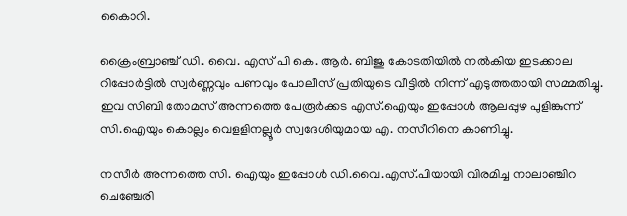കൈാറി.

ക്രൈംബ്രാഞ്ച് ഡി. വൈ. എസ് പി കെ. ആര്‍. ബിജു കോടതിയില്‍ നല്‍കിയ ഇടക്കാല റിപ്പോര്‍ട്ടില്‍ സ്വര്‍ണ്ണവും പണവും പോലീസ് പ്രതിയുടെ വീട്ടില്‍ നിന്ന് എടുത്തതായി സമ്മതിച്ചു. ഇവ സിബി തോമസ് അന്നത്തെ പേരൂര്‍ക്കട എസ്.ഐയും ഇപ്പോള്‍ ആലപ്പുഴ പുളിങ്കുന്ന് സി.ഐയും കൊല്ലം വെളളിനല്ലൂര്‍ സ്വദേശിയുമായ എ. നസീറിനെ കാണിച്ചു.

നസീര്‍ അന്നത്തെ സി. ഐയും ഇപ്പോള്‍ ഡി.വൈ.എസ്.പിയായി വിരമിച്ച നാലാഞ്ചിറ ചെഞ്ചേരി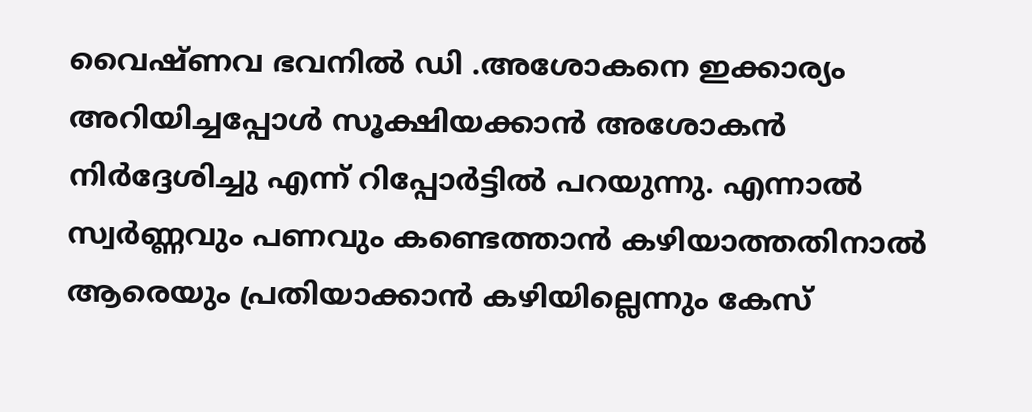വൈഷ്ണവ ഭവനില്‍ ഡി .അശോകനെ ഇക്കാര്യം അറിയിച്ചപ്പോള്‍ സൂക്ഷിയക്കാന്‍ അശോകന്‍ നിര്‍ദ്ദേശിച്ചു എന്ന് റിപ്പോര്‍ട്ടില്‍ പറയുന്നു. എന്നാല്‍ സ്വര്‍ണ്ണവും പണവും കണ്ടെത്താന്‍ കഴിയാത്തതിനാല്‍ ആരെയും പ്രതിയാക്കാന്‍ കഴിയില്ലെന്നും കേസ്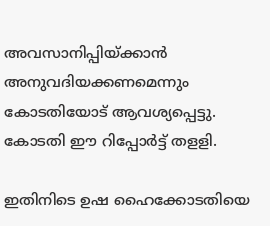അവസാനിപ്പിയ്ക്കാന്‍ അനുവദിയക്കണമെന്നും കോടതിയോട് ആവശ്യപ്പെട്ടു. കോടതി ഈ റിപ്പോര്‍ട്ട് തളളി.

ഇതിനിടെ ഉഷ ഹൈക്കോടതിയെ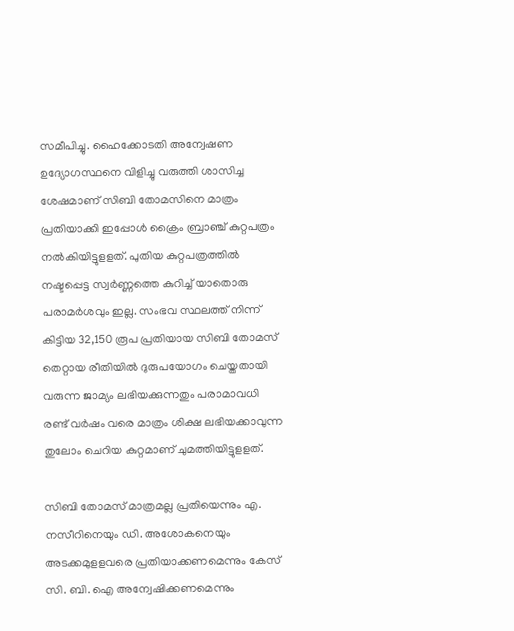സമീപിച്ചു. ഹൈക്കോടതി അന്വേഷണ ഉദ്യോഗസ്ഥനെ വിളിച്ചു വരുത്തി ശാസിച്ച ശേഷമാണ് സിബി തോമസിനെ മാത്രം പ്രതിയാക്കി ഇപ്പോള്‍ ക്രൈം ബ്രാഞ്ച് കുറ്റപത്രം നല്‍കിയിട്ടുളളത്. പുതിയ കുറ്റപത്രത്തില്‍ നഷ്ടപ്പെട്ട സ്വര്‍ണ്ണത്തെ കുറിച്ച്‌ യാതൊരു പരാമര്‍ശവും ഇല്ല. സംഭവ സ്ഥലത്ത് നിന്ന് കിട്ടിയ 32,150 രൂപ പ്രതിയായ സിബി തോമസ് തെറ്റായ രീതിയില്‍ ദുരുപയോഗം ചെയ്തതായി വരുന്ന ജാമ്യം ലഭിയക്കുന്നതും പരാമാവധി രണ്ട് വര്‍ഷം വരെ മാത്രം ശിക്ഷ ലഭിയക്കാവുന്ന തുലോം ചെറിയ കുറ്റമാണ് ചുമത്തിയിട്ടുളളത്.

സിബി തോമസ് മാത്രമല്ല പ്രതിയെന്നും എ. നസീറിനെയും ഡി. അശോകനെയും അടക്കമുളളവരെ പ്രതിയാക്കണമെന്നും കേസ് സി. ബി. ഐ അന്വേഷിക്കണമെന്നും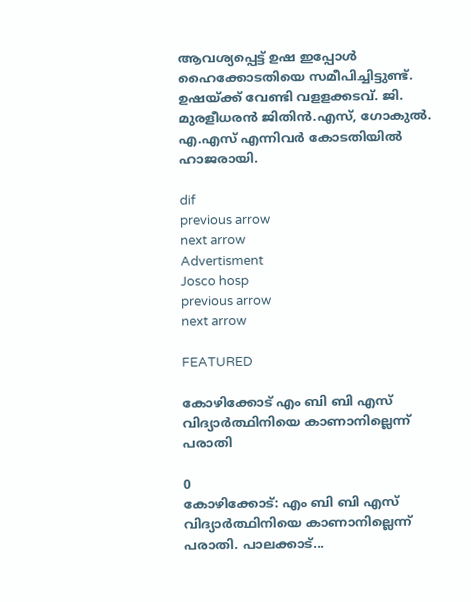ആവശ്യപ്പെട്ട് ഉഷ ഇപ്പോള്‍ ഹൈക്കോടതിയെ സമീപിച്ചിട്ടുണ്ട്. ഉഷയ്ക്ക് വേണ്ടി വളളക്കടവ്. ജി. മുരളീധരന്‍ ജിതിന്‍.എസ്, ഗോകുല്‍. എ.എസ് എന്നിവര്‍ കോടതിയില്‍ ഹാജരായി.

dif
previous arrow
next arrow
Advertisment
Josco hosp
previous arrow
next arrow

FEATURED

കോഴിക്കോട് എം ബി ബി എസ് വിദ്യാർത്ഥിനിയെ കാണാനില്ലെന്ന് പരാതി

0
കോഴിക്കോട്: എം ബി ബി എസ് വിദ്യാർത്ഥിനിയെ കാണാനില്ലെന്ന് പരാതി. പാലക്കാട്...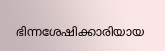ഭിന്നശേഷിക്കാരിയായ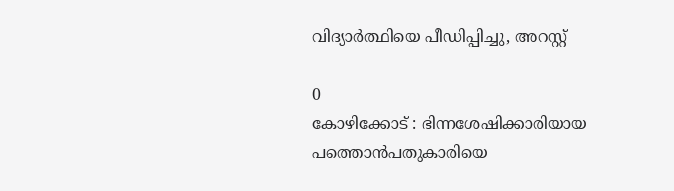വിദ്യാർത്ഥിയെ പീഡിപ്പിച്ചു, അറസ്റ്റ്

0
കോഴിക്കോട് : ഭിന്നശേഷിക്കാരിയായ പത്തൊൻപതുകാരിയെ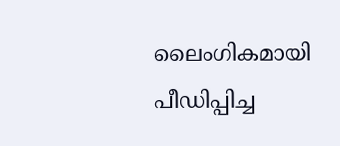ലൈംഗികമായി പീഡിപ്പിച്ച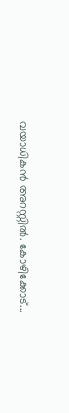വയാധികൻ അറസ്റ്റിൽ. കോഴിക്കോട്...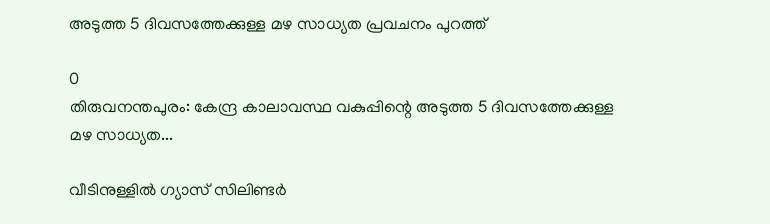അടുത്ത 5 ദിവസത്തേക്കുള്ള മഴ സാധ്യത പ്രവചനം പുറത്ത്

0
തിരുവനന്തപുരം: കേന്ദ്ര കാലാവസ്ഥ വകുപ്പിന്റെ അടുത്ത 5 ദിവസത്തേക്കുള്ള മഴ സാധ്യത...

വീടിനുള്ളിൽ ഗ്യാസ് സിലിണ്ടർ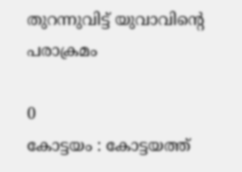തുറന്നുവിട്ട് യുവാവിന്റെ പരാക്രമം

0
കോട്ടയം : കോട്ടയത്ത്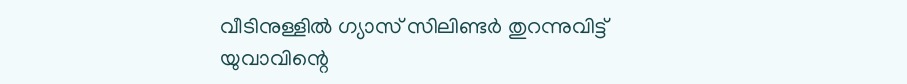വീടിനുള്ളിൽ ഗ്യാസ് സിലിണ്ടർ തുറന്നുവിട്ട് യുവാവിന്റെ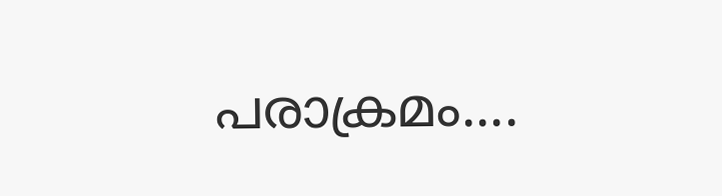പരാക്രമം....